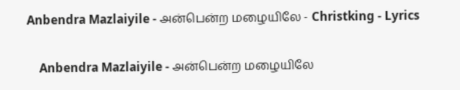Anbendra Mazlaiyile - அன்பென்ற மழையிலே - Christking - Lyrics

    Anbendra Mazlaiyile - அன்பென்ற மழையிலே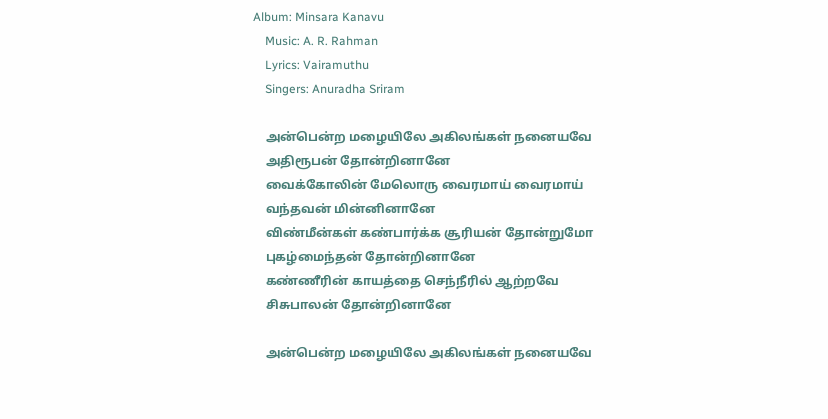Album: Minsara Kanavu
    Music: A. R. Rahman
    Lyrics: Vairamuthu
    Singers: Anuradha Sriram

    அன்பென்ற மழையிலே அகிலங்கள் நனையவே
    அதிரூபன் தோன்றினானே
    வைக்கோலின் மேலொரு வைரமாய் வைரமாய்
    வந்தவன் மின்னினானே
    விண்மீன்கள் கண்பார்க்க சூரியன் தோன்றுமோ
    புகழ்மைந்தன் தோன்றினானே
    கண்ணீரின் காயத்தை செந்நீரில் ஆற்றவே
    சிசுபாலன் தோன்றினானே

    அன்பென்ற மழையிலே அகிலங்கள் நனையவே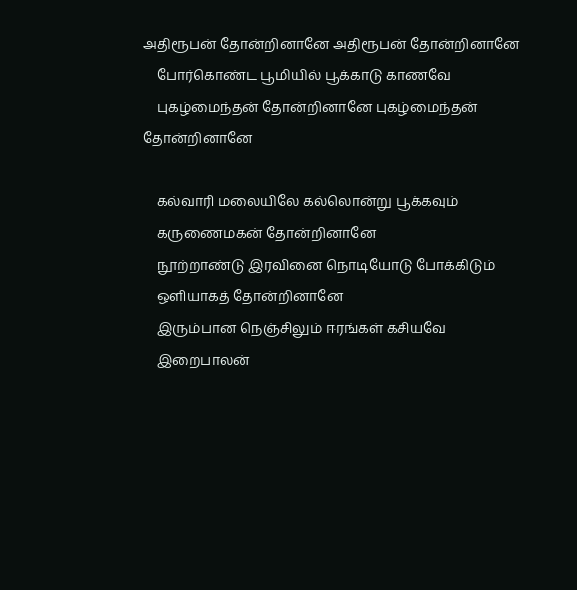அதிரூபன் தோன்றினானே அதிரூபன் தோன்றினானே
    போர்கொண்ட பூமியில் பூக்காடு காணவே
    புகழ்மைந்தன் தோன்றினானே புகழ்மைந்தன் தோன்றினானே

    கல்வாரி மலையிலே கல்லொன்று பூக்கவும்
    கருணைமகன் தோன்றினானே
    நூற்றாண்டு இரவினை நொடியோடு போக்கிடும்
    ஒளியாகத் தோன்றினானே
    இரும்பான நெஞ்சிலும் ஈரங்கள் கசியவே
    இறைபாலன்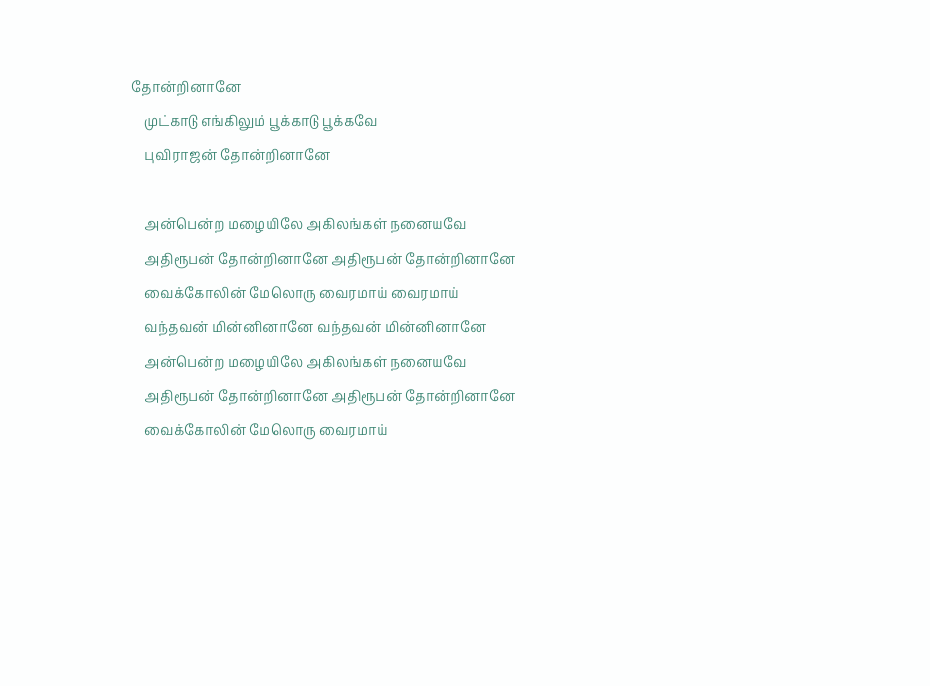தோன்றினானே
    முட்காடு எங்கிலும் பூக்காடு பூக்கவே
    புவிராஜன் தோன்றினானே

    அன்பென்ற மழையிலே அகிலங்கள் நனையவே
    அதிரூபன் தோன்றினானே அதிரூபன் தோன்றினானே
    வைக்கோலின் மேலொரு வைரமாய் வைரமாய்
    வந்தவன் மின்னினானே வந்தவன் மின்னினானே
    அன்பென்ற மழையிலே அகிலங்கள் நனையவே
    அதிரூபன் தோன்றினானே அதிரூபன் தோன்றினானே
    வைக்கோலின் மேலொரு வைரமாய்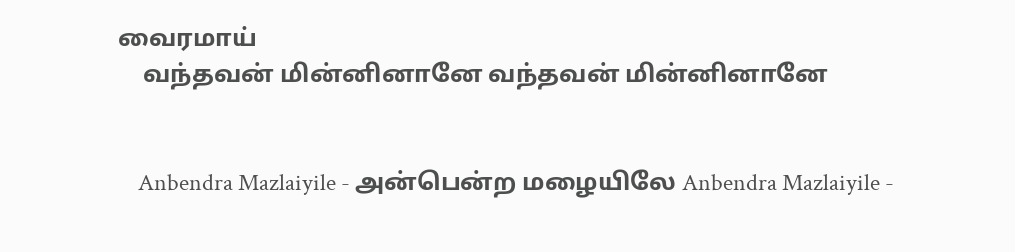வைரமாய்
    வந்தவன் மின்னினானே வந்தவன் மின்னினானே


    Anbendra Mazlaiyile - அன்பென்ற மழையிலே Anbendra Mazlaiyile -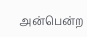அன்பென்ற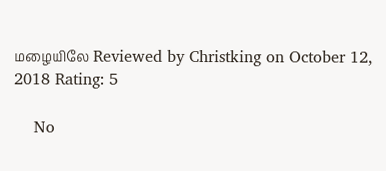மழையிலே Reviewed by Christking on October 12, 2018 Rating: 5

    No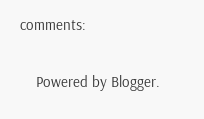comments:

    Powered by Blogger.